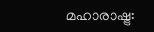മഹാരാഷ്ട്ര: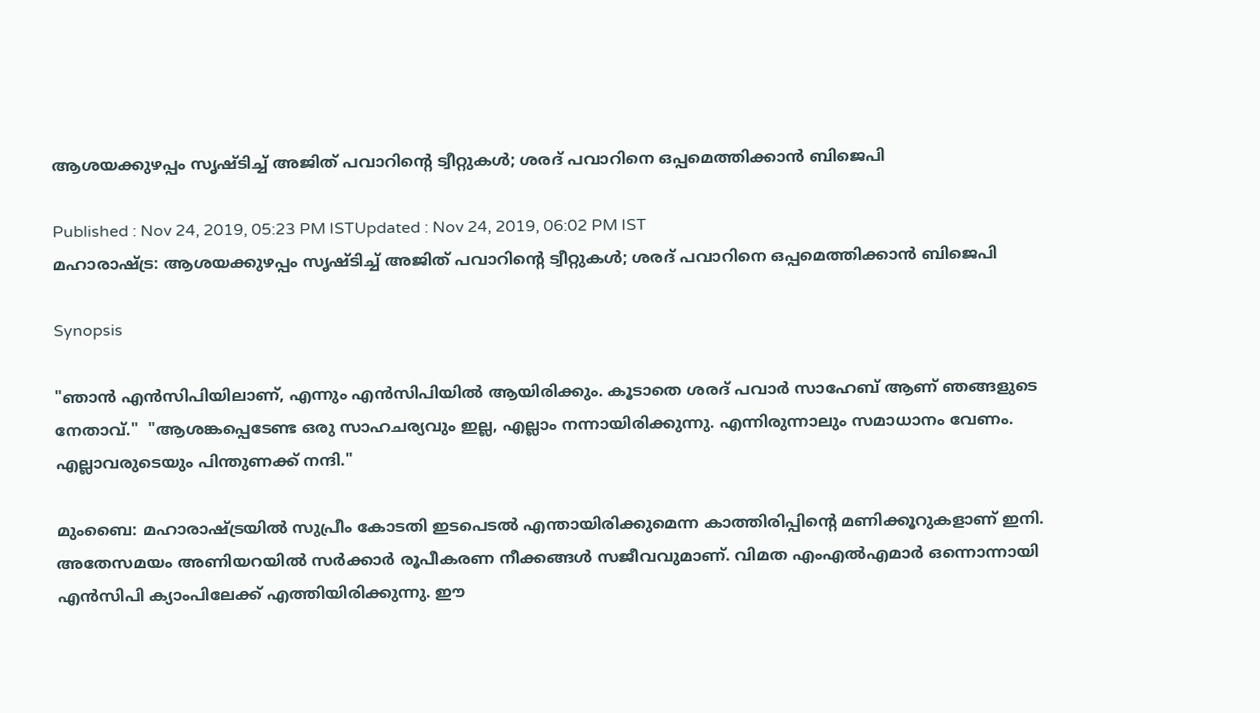ആശയക്കുഴപ്പം സൃഷ്ടിച്ച് അജിത് പവാറിന്റെ ട്വീറ്റുകൾ; ശരദ് പവാറിനെ ഒപ്പമെത്തിക്കാൻ ബിജെപി

Published : Nov 24, 2019, 05:23 PM ISTUpdated : Nov 24, 2019, 06:02 PM IST
മഹാരാഷ്ട്ര: ആശയക്കുഴപ്പം സൃഷ്ടിച്ച് അജിത് പവാറിന്റെ ട്വീറ്റുകൾ; ശരദ് പവാറിനെ ഒപ്പമെത്തിക്കാൻ ബിജെപി

Synopsis

"ഞാൻ എൻസിപിയിലാണ്, എന്നും എൻസിപിയിൽ ആയിരിക്കും. കൂടാതെ ശരദ് പവാര്‍ സാഹേബ് ആണ് ഞങ്ങളുടെ നേതാവ്."  "ആശങ്കപ്പെടേണ്ട ഒരു സാഹചര്യവും ഇല്ല, എല്ലാം നന്നായിരിക്കുന്നു. എന്നിരുന്നാലും സമാധാനം വേണം. എല്ലാവരുടെയും പിന്തുണക്ക് നന്ദി."

മുംബൈ: മഹാരാഷ്ട്രയിൽ സുപ്രീം കോടതി ഇടപെടൽ എന്തായിരിക്കുമെന്ന കാത്തിരിപ്പിന്റെ മണിക്കൂറുകളാണ് ഇനി. അതേസമയം അണിയറയിൽ സര്‍ക്കാര്‍ രൂപീകരണ നീക്കങ്ങള്‍ സജീവവുമാണ്. വിമത എംഎൽഎമാര്‍ ഒന്നൊന്നായി എൻസിപി ക്യാംപിലേക്ക് എത്തിയിരിക്കുന്നു. ഈ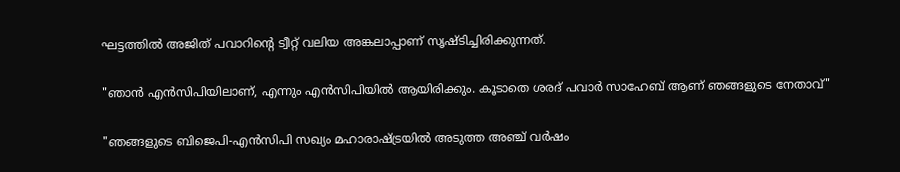ഘട്ടത്തിൽ അജിത് പവാറിന്റെ ട്വീറ്റ് വലിയ അങ്കലാപ്പാണ് സൃഷ്ടിച്ചിരിക്കുന്നത്.

"ഞാൻ എൻസിപിയിലാണ്, എന്നും എൻസിപിയിൽ ആയിരിക്കും. കൂടാതെ ശരദ് പവാര്‍ സാഹേബ് ആണ് ഞങ്ങളുടെ നേതാവ്"

"ഞങ്ങളുടെ ബിജെപി-എൻസിപി സഖ്യം മഹാരാഷ്ട്രയിൽ അടുത്ത അഞ്ച് വ‍ര്‍ഷം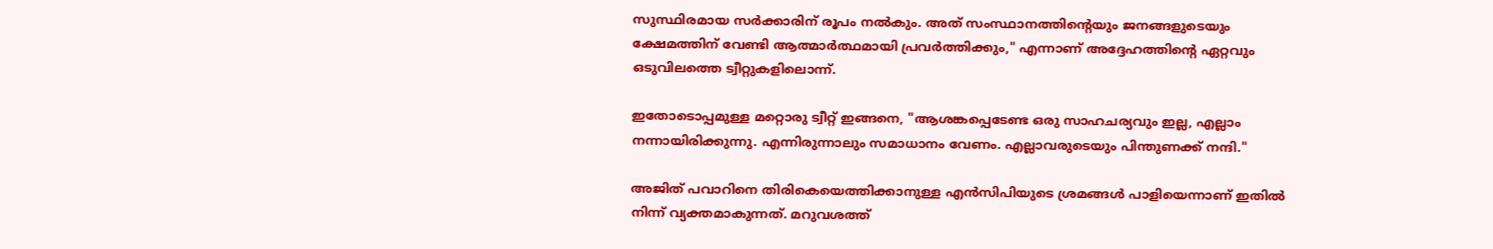സുസ്ഥിരമായ സര്‍ക്കാരിന് രൂപം നൽകും. അത് സംസ്ഥാനത്തിന്റെയും ജനങ്ങളുടെയും ക്ഷേമത്തിന് വേണ്ടി ആത്മാര്‍ത്ഥമായി പ്രവര്‍ത്തിക്കും," എന്നാണ് അദ്ദേഹത്തിന്റെ ഏറ്റവും ഒടുവിലത്തെ ട്വീറ്റുകളിലൊന്ന്.

ഇതോടൊപ്പമുള്ള മറ്റൊരു ട്വീറ്റ് ഇങ്ങനെ, "ആശങ്കപ്പെടേണ്ട ഒരു സാഹചര്യവും ഇല്ല, എല്ലാം നന്നായിരിക്കുന്നു. എന്നിരുന്നാലും സമാധാനം വേണം. എല്ലാവരുടെയും പിന്തുണക്ക് നന്ദി."

അജിത് പവാറിനെ തിരികെയെത്തിക്കാനുള്ള എൻസിപിയുടെ ശ്രമങ്ങൾ പാളിയെന്നാണ് ഇതിൽ നിന്ന് വ്യക്തമാകുന്നത്. മറുവശത്ത്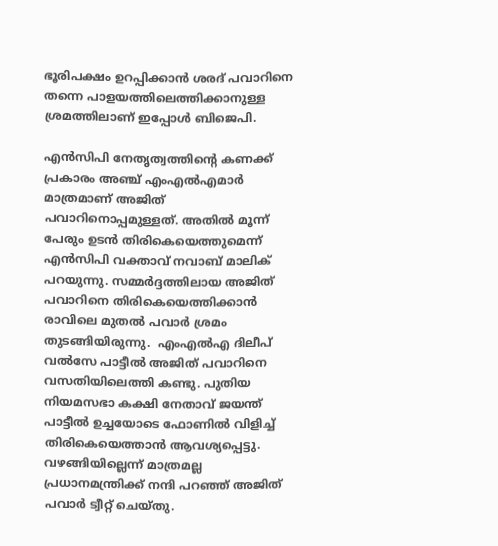ഭൂരിപക്ഷം ഉറപ്പിക്കാൻ ശരദ് പവാറിനെ തന്നെ പാളയത്തിലെത്തിക്കാനുള്ള ശ്രമത്തിലാണ് ഇപ്പോൾ ബിജെപി.

എൻസിപി നേതൃത്വത്തിന്‍റെ കണക്ക് പ്രകാരം അഞ്ച് എംഎൽഎമാർ മാത്രമാണ് അജിത് പവാറിനൊപ്പമുള്ളത്. അതിൽ മൂന്ന് പേരും ഉടൻ തിരികെയെത്തുമെന്ന് എൻസിപി വക്താവ് നവാബ് മാലിക് പറയുന്നു. സമ്മർദ്ദത്തിലായ അജിത് പവാറിനെ തിരികെയെത്തിക്കാൻ രാവിലെ മുതൽ പവാർ ശ്രമം തുടങ്ങിയിരുന്നു.  എംഎൽഎ ദിലീപ് വൽസേ പാട്ടീൽ അജിത് പവാറിനെ വസതിയിലെത്തി കണ്ടു. പുതിയ നിയമസഭാ കക്ഷി നേതാവ് ജയന്ത് പാട്ടീൽ ഉച്ചയോടെ ഫോണിൽ വിളിച്ച് തിരികെയെത്താൻ ആവശ്യപ്പെട്ടു. വഴങ്ങിയില്ലെന്ന് മാത്രമല്ല പ്രധാനമന്ത്രിക്ക് നന്ദി പറഞ്ഞ് അജിത് പവാർ ട്വീറ്റ് ചെയ്തു.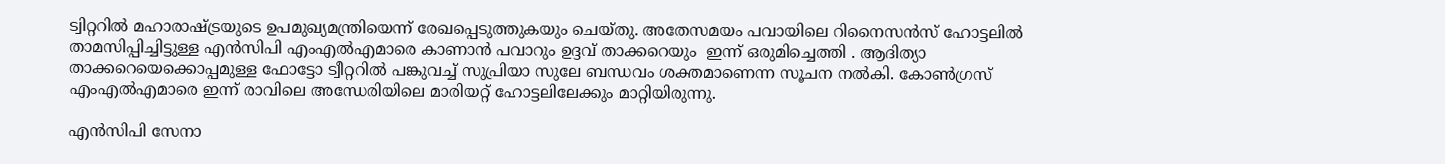ട്വിറ്ററിൽ മഹാരാഷ്ട്രയുടെ ഉപമുഖ്യമന്ത്രിയെന്ന് രേഖപ്പെടുത്തുകയും ചെയ്തു. അതേസമയം പവായിലെ റിനൈസൻസ് ഹോട്ടലിൽ താമസിപ്പിച്ചിട്ടുള്ള എൻസിപി എംഎൽഎമാരെ കാണാൻ പവാറും ഉദ്ദവ് താക്കറെയും  ഇന്ന് ഒരുമിച്ചെത്തി . ആദിത്യാ താക്കറെയെക്കൊപ്പമുള്ള ഫോട്ടോ ട്വീറ്ററിൽ പങ്കുവച്ച് സുപ്രിയാ സുലേ ബന്ധവം ശക്തമാണെന്ന സൂചന നൽകി. കോൺഗ്രസ് എംഎൽഎമാരെ ഇന്ന് രാവിലെ അന്ധേരിയിലെ മാരിയറ്റ് ഹോട്ടലിലേക്കും മാറ്റിയിരുന്നു.

എൻസിപി സേനാ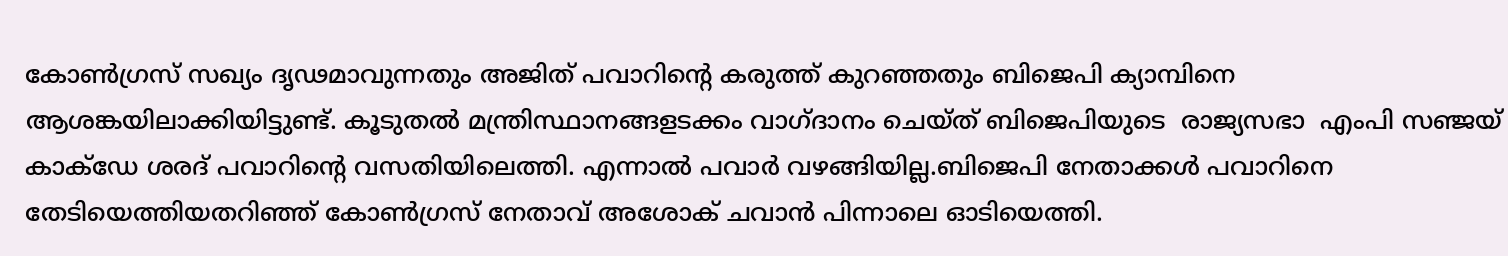കോൺഗ്രസ് സഖ്യം ദൃഢമാവുന്നതും അജിത് പവാറിന്‍റെ കരുത്ത് കുറഞ്ഞതും ബിജെപി ക്യാമ്പിനെ ആശങ്കയിലാക്കിയിട്ടുണ്ട്. കൂടുതൽ മന്ത്രിസ്ഥാനങ്ങളടക്കം വാഗ്ദാനം ചെയ്ത് ബിജെപിയുടെ  രാജ്യസഭാ  എംപി സഞ്ജയ് കാക്ഡേ ശരദ് പവാറിന്‍റെ വസതിയിലെത്തി. എന്നാൽ പവാർ വഴങ്ങിയില്ല.ബിജെപി നേതാക്കൾ പവാറിനെ തേടിയെത്തിയതറിഞ്ഞ് കോൺഗ്രസ് നേതാവ് അശോക് ചവാൻ പിന്നാലെ ഓടിയെത്തി.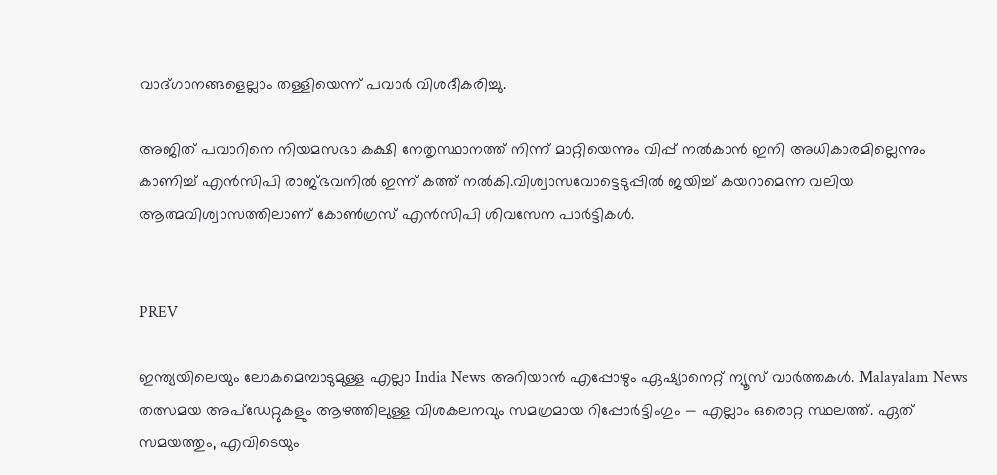വാദ്ഗാനങ്ങളെല്ലാം തള്ളിയെന്ന് പവാർ വിശദീകരിച്ചു.

അജിത് പവാറിനെ നിയമസഭാ കക്ഷി നേതൃസ്ഥാനത്ത് നിന്ന് മാറ്റിയെന്നും വിപ്പ് നൽകാൻ ഇനി അധികാരമില്ലെന്നും കാണിച്ച് എൻസിപി രാജ്ഭവനിൽ ഇന്ന് കത്ത് നൽകി.വിശ്വാസവോട്ടെടുപ്പിൽ ജയിച്ച് കയറാമെന്ന വലിയ ആത്മവിശ്വാസത്തിലാണ് കോൺഗ്രസ് എൻസിപി ശിവസേന പാർട്ടികൾ.


PREV

ഇന്ത്യയിലെയും ലോകമെമ്പാടുമുള്ള എല്ലാ India News അറിയാൻ എപ്പോഴും ഏഷ്യാനെറ്റ് ന്യൂസ് വാർത്തകൾ. Malayalam News   തത്സമയ അപ്‌ഡേറ്റുകളും ആഴത്തിലുള്ള വിശകലനവും സമഗ്രമായ റിപ്പോർട്ടിംഗും — എല്ലാം ഒരൊറ്റ സ്ഥലത്ത്. ഏത് സമയത്തും, എവിടെയും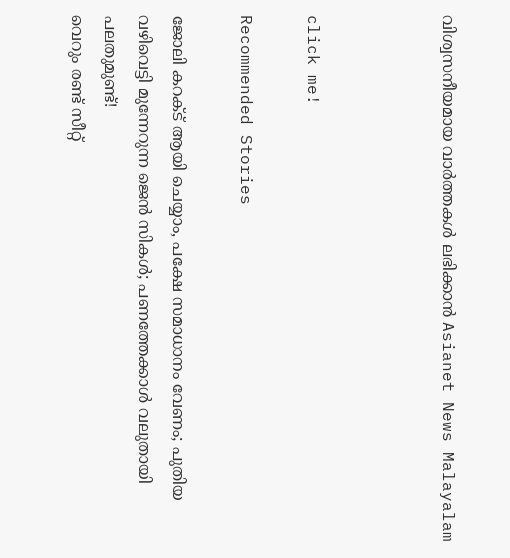വിശ്വസനീയമായ വാർത്തകൾ ലഭിക്കാൻ Asianet News Malayalam



click me!

Recommended Stories

ജോലി കറക്ട് ആയി ചെയ്യാം, പക്ഷേ സമാധാനം വേണം; പുതിയ വഴിവെട്ടി മുന്നേറുന്ന ജെൻ സികൾ; പണത്തേക്കാൾ വലുതായി പലതുമുണ്ട്!
വെറും രണ്ട് സീറ്റ്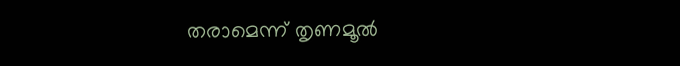തരാമെന്ന് തൃണമൂൽ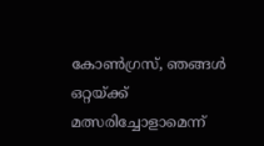കോൺഗ്രസ്, ഞങ്ങൾ ഒറ്റയ്ക്ക് മത്സരിച്ചോളാമെന്ന്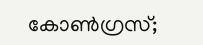കോൺഗ്രസ്;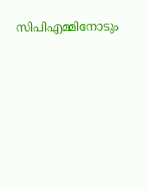സിപിഎമ്മിനോടും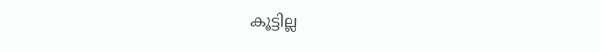കൂട്ടില്ല